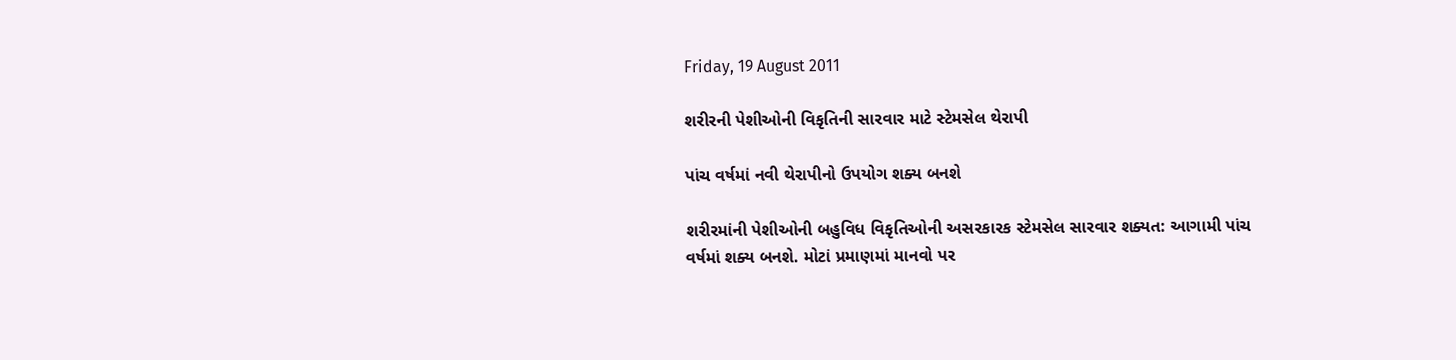Friday, 19 August 2011

શરીરની પેશીઓની વિકૃતિની સારવાર માટે સ્ટેમસેલ થેરાપી

પાંચ વર્ષમાં નવી થેરાપીનો ઉપયોગ શક્ય બનશે

શરીરમાંની પેશીઓની બહુવિધ વિકૃતિઓની અસરકારક સ્ટેમસેલ સારવાર શક્યત: આગામી પાંચ વર્ષમાં શક્ય બનશે. મોટાં પ્રમાણમાં માનવો પર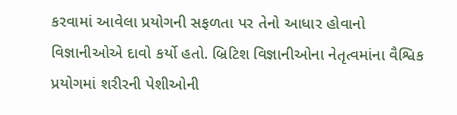કરવામાં આવેલા પ્રયોગની સફળતા પર તેનો આધાર હોવાનો વિજ્ઞાનીઓએ દાવો કર્યો હતો. બ્રિટિશ વિજ્ઞાનીઓના નેતૃત્વમાંના વૈશ્વિક પ્રયોગમાં શરીરની પેશીઓની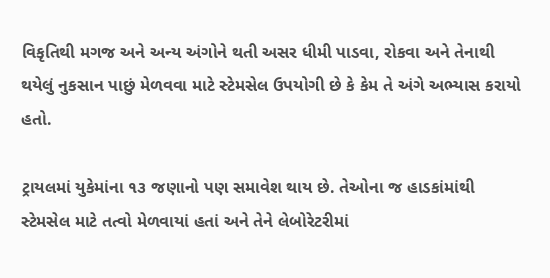વિકૃતિથી મગજ અને અન્ય અંગોને થતી અસર ધીમી પાડવા, રોકવા અને તેનાથી થયેલું નુકસાન પાછું મેળવવા માટે સ્ટેમસેલ ઉપયોગી છે કે કેમ તે અંગે અભ્યાસ કરાયો હતો.

ટ્રાયલમાં યુકેમાંના ૧૩ જણાનો પણ સમાવેશ થાય છે. તેઓના જ હાડકાંમાંથી સ્ટેમસેલ માટે તત્વો મેળવાયાં હતાં અને તેને લેબોરેટરીમાં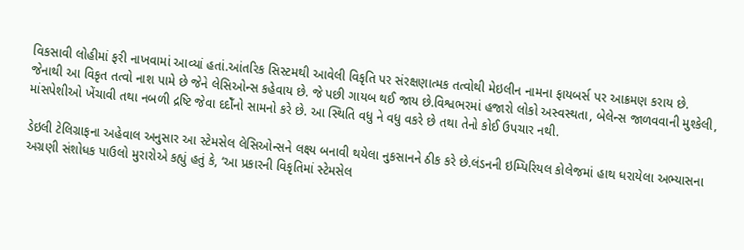વિકસાવી લોહીમાં ફરી નાખવામાં આવ્યાં હતાં.આંતરિક સિસ્ટમથી આવેલી વિકૃતિ પર સંરક્ષણાત્મક તત્વોથી મેઇલીન નામના ફાયબર્સ પર આક્રમણ કરાય છે. જેનાથી આ વિકૃત તત્વો નાશ પામે છે જેને લેસિઓન્સ કહેવાય છે. જે પછી ગાયબ થઈ જાય છે.વિશ્વભરમાં હજારો લોકો અસ્વસ્થતા, બેલેન્સ જાળવવાની મુશ્કેલી, માંસપેશીઓ ખેંચાવી તથા નબળી દ્રષ્ટિ જેવા દદોઁનો સામનો કરે છે. આ સ્થિતિ વધુ ને વધુ વકરે છે તથા તેનો કોઈ ઉપચાર નથી.

ડેઇલી ટેલિગ્રાફના અહેવાલ અનુસાર આ સ્ટેમસેલ લેસિઓન્સને લક્ષ્ય બનાવી થયેલા નુકસાનને ઠીક કરે છે.લંડનની ઇમ્પિરિયલ કોલેજમાં હાથ ધરાયેલા અભ્યાસના અગ્રણી સંશોધક પાઉલો મુરારોએ કહ્યું હતું કે, ‘આ પ્રકારની વિકૃતિમાં સ્ટેમસેલ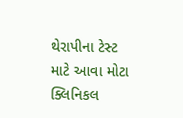થેરાપીના ટેસ્ટ માટે આવા મોટા ક્લિનિકલ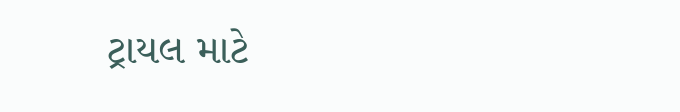ટ્રાયલ માટે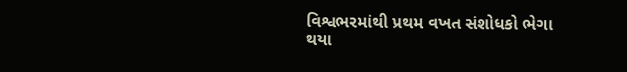વિશ્વભરમાંથી પ્રથમ વખત સંશોધકો ભેગા થયા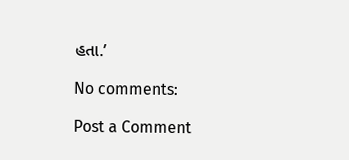હતા.’

No comments:

Post a Comment